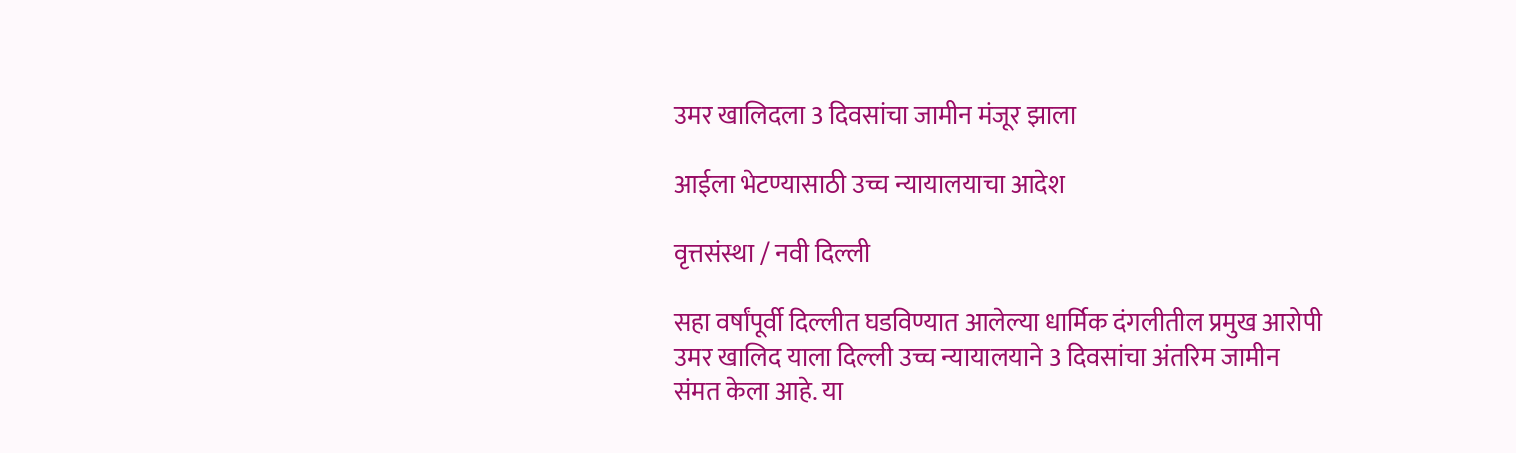उमर खालिदला 3 दिवसांचा जामीन मंजूर झाला

आईला भेटण्यासाठी उच्च न्यायालयाचा आदेश

वृत्तसंस्था / नवी दिल्ली

सहा वर्षांपूर्वी दिल्लीत घडविण्यात आलेल्या धार्मिक दंगलीतील प्रमुख आरोपी उमर खालिद याला दिल्ली उच्च न्यायालयाने 3 दिवसांचा अंतरिम जामीन संमत केला आहे. या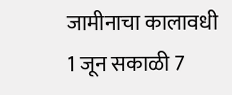जामीनाचा कालावधी 1 जून सकाळी 7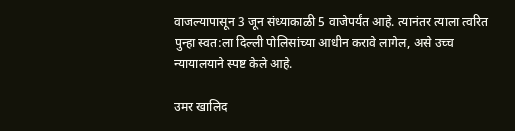वाजल्यापासून 3 जून संध्याकाळी 5 वाजेपर्यंत आहे. त्यानंतर त्याला त्वरित पुन्हा स्वत:ला दिल्ली पोलिसांच्या आधीन करावे लागेल, असे उच्च न्यायालयाने स्पष्ट केले आहे.

उमर खालिद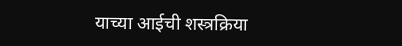याच्या आईची शस्त्रक्रिया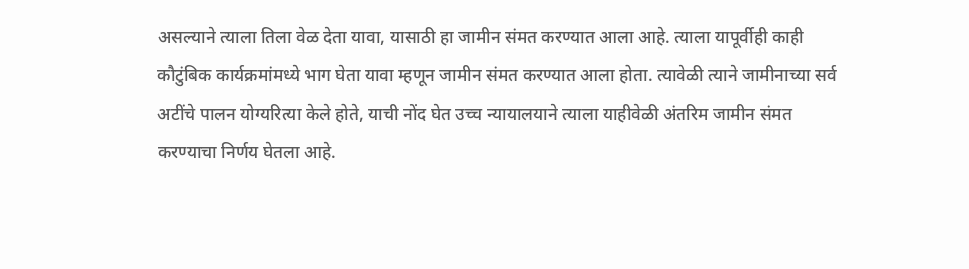असल्याने त्याला तिला वेळ देता यावा, यासाठी हा जामीन संमत करण्यात आला आहे. त्याला यापूर्वीही काही कौटुंबिक कार्यक्रमांमध्ये भाग घेता यावा म्हणून जामीन संमत करण्यात आला होता. त्यावेळी त्याने जामीनाच्या सर्व अटींचे पालन योग्यरित्या केले होते, याची नोंद घेत उच्च न्यायालयाने त्याला याहीवेळी अंतरिम जामीन संमत करण्याचा निर्णय घेतला आहे.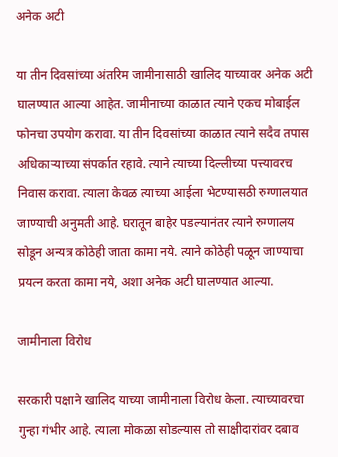अनेक अटी

या तीन दिवसांच्या अंतरिम जामीनासाठी खालिद याच्यावर अनेक अटी घालण्यात आल्या आहेत. जामीनाच्या काळात त्याने एकच मोबाईल फोनचा उपयोग करावा. या तीन दिवसांच्या काळात त्याने सदैव तपास अधिकाऱ्याच्या संपर्कात रहावे. त्याने त्याच्या दिल्लीच्या पत्त्यावरच निवास करावा. त्याला केवळ त्याच्या आईला भेटण्यासठी रुग्णालयात जाण्याची अनुमती आहे. घरातून बाहेर पडल्यानंतर त्याने रुग्णालय सोडून अन्यत्र कोठेही जाता कामा नये. त्याने कोठेही पळून जाण्याचा प्रयत्न करता कामा नये, अशा अनेक अटी घालण्यात आल्या.

जामीनाला विरोध

सरकारी पक्षाने खालिद याच्या जामीनाला विरोध केला. त्याच्यावरचा गुन्हा गंभीर आहे. त्याला मोकळा सोडल्यास तो साक्षीदारांवर दबाव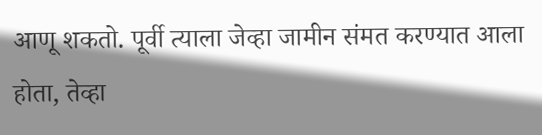आणू शकतो. पूर्वी त्याला जेव्हा जामीन संमत करण्यात आला होता, तेव्हा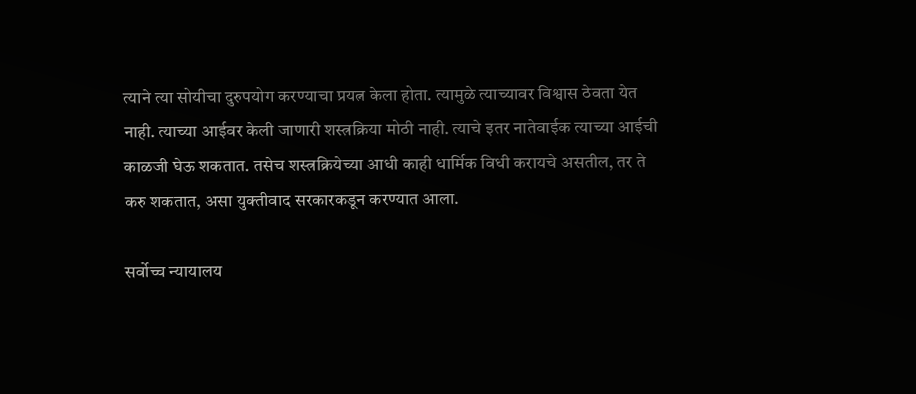त्याने त्या सोयीचा दुरुपयोग करण्याचा प्रयत्न केला होता. त्यामुळे त्याच्यावर विश्वास ठेवता येत नाही. त्याच्या आईवर केली जाणारी शस्त्रक्रिया मोठी नाही. त्याचे इतर नातेवाईक त्याच्या आईची काळजी घेऊ शकतात. तसेच शस्त्रक्रियेच्या आधी काही धार्मिक विधी करायचे असतील, तर ते करु शकतात, असा युक्तीवाद सरकारकडून करण्यात आला.

सर्वोच्च न्यायालय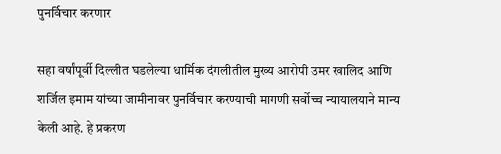पुनर्विचार करणार

सहा वर्षांपूर्वी दिल्लीत घडलेल्या धार्मिक दंगलीतील मुख्य आरोपी उमर खालिद आणि शर्जिल इमाम यांच्या जामीनावर पुनर्विचार करण्याची मागणी सर्वोच्च न्यायालयाने मान्य केली आहे. हे प्रकरण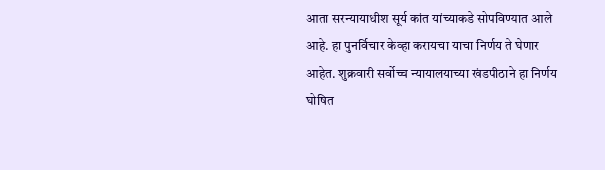आता सरन्यायाधीश सूर्य कांत यांच्याकडे सोपविण्यात आले आहे. हा पुनर्विचार केव्हा करायचा याचा निर्णय ते घेणार आहेत. शुक्रवारी सर्वोच्च न्यायालयाच्या खंडपीठाने हा निर्णय घोषित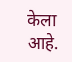केला आहे.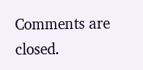Comments are closed.